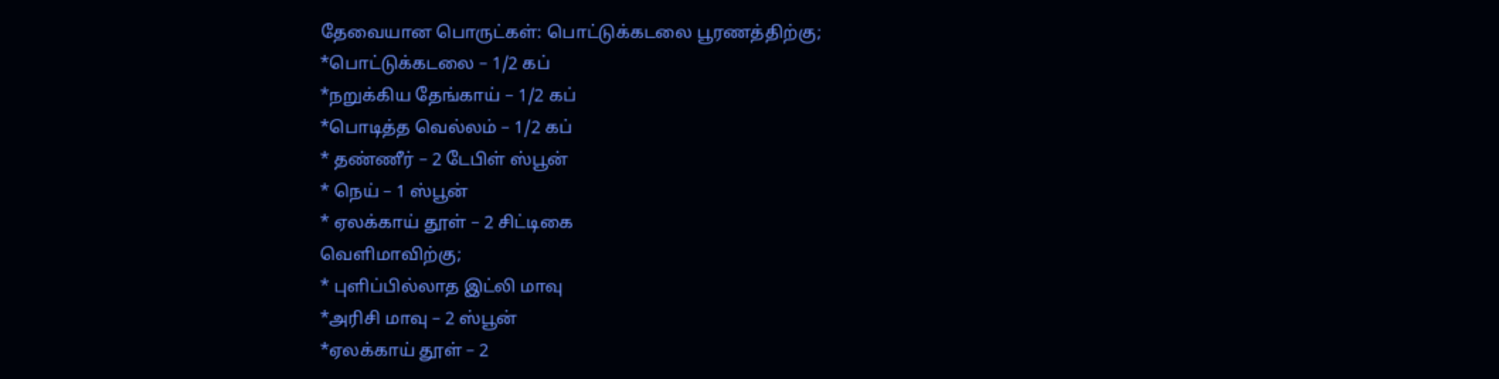தேவையான பொருட்கள்: பொட்டுக்கடலை பூரணத்திற்கு;
*பொட்டுக்கடலை – 1/2 கப்
*நறுக்கிய தேங்காய் – 1/2 கப்
*பொடித்த வெல்லம் – 1/2 கப்
* தண்ணீர் – 2 டேபிள் ஸ்பூன்
* நெய் – 1 ஸ்பூன்
* ஏலக்காய் தூள் – 2 சிட்டிகை
வெளிமாவிற்கு;
* புளிப்பில்லாத இட்லி மாவு
*அரிசி மாவு – 2 ஸ்பூன்
*ஏலக்காய் தூள் – 2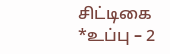சிட்டிகை
*உப்பு – 2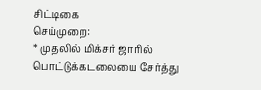சிட்டிகை
செய்முறை:
* முதலில் மிக்சர் ஜாரில் பொட்டுக்கடலையை சேர்த்து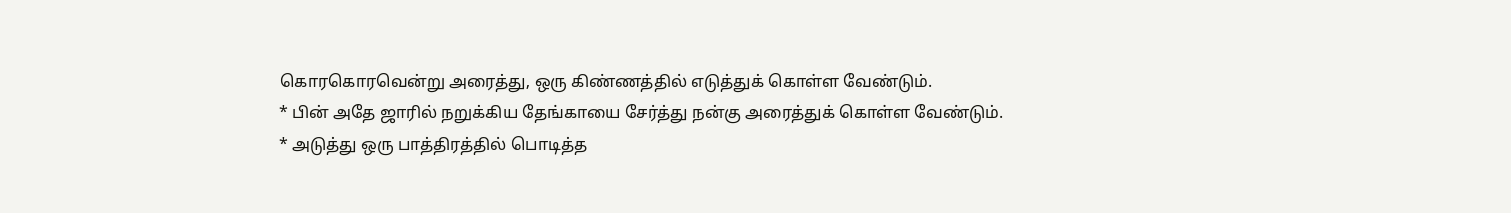கொரகொரவென்று அரைத்து, ஒரு கிண்ணத்தில் எடுத்துக் கொள்ள வேண்டும்.
* பின் அதே ஜாரில் நறுக்கிய தேங்காயை சேர்த்து நன்கு அரைத்துக் கொள்ள வேண்டும்.
* அடுத்து ஒரு பாத்திரத்தில் பொடித்த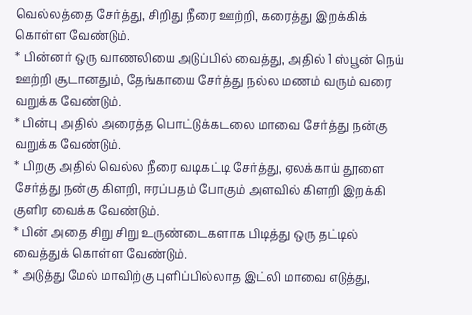வெல்லத்தை சேர்த்து, சிறிது நீரை ஊற்றி, கரைத்து இறக்கிக் கொள்ள வேண்டும்.
* பின்னர் ஒரு வாணலியை அடுப்பில் வைத்து, அதில் 1 ஸ்பூன் நெய் ஊற்றி சூடானதும், தேங்காயை சேர்த்து நல்ல மணம் வரும் வரை வறுக்க வேண்டும்.
* பின்பு அதில் அரைத்த பொட்டுக்கடலை மாவை சேர்த்து நன்கு வறுக்க வேண்டும்.
* பிறகு அதில் வெல்ல நீரை வடிகட்டி சேர்த்து, ஏலக்காய் தூளை சேர்த்து நன்கு கிளறி, ஈரப்பதம் போகும் அளவில் கிளறி இறக்கி குளிர வைக்க வேண்டும்.
* பின் அதை சிறு சிறு உருண்டைகளாக பிடித்து ஒரு தட்டில் வைத்துக் கொள்ள வேண்டும்.
* அடுத்து மேல் மாவிற்கு புளிப்பில்லாத இட்லி மாவை எடுத்து,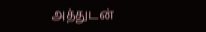அத்துடன்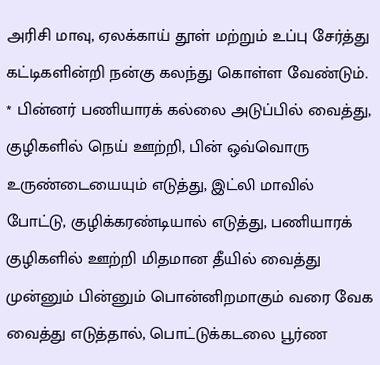அரிசி மாவு, ஏலக்காய் தூள் மற்றும் உப்பு சேர்த்து கட்டிகளின்றி நன்கு கலந்து கொள்ள வேண்டும்.
* பின்னர் பணியாரக் கல்லை அடுப்பில் வைத்து, குழிகளில் நெய் ஊற்றி, பின் ஒவ்வொரு உருண்டையையும் எடுத்து, இட்லி மாவில் போட்டு, குழிக்கரண்டியால் எடுத்து, பணியாரக் குழிகளில் ஊற்றி மிதமான தீயில் வைத்து முன்னும் பின்னும் பொன்னிறமாகும் வரை வேக வைத்து எடுத்தால், பொட்டுக்கடலை பூர்ண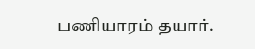பணியாரம் தயார்.